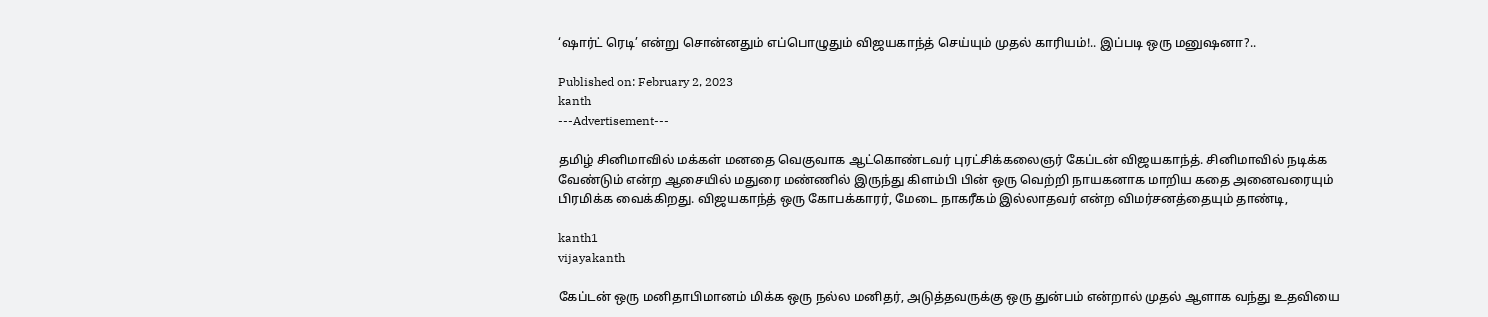‘ஷார்ட் ரெடி’ என்று சொன்னதும் எப்பொழுதும் விஜயகாந்த் செய்யும் முதல் காரியம்!.. இப்படி ஒரு மனுஷனா?..

Published on: February 2, 2023
kanth
---Advertisement---

தமிழ் சினிமாவில் மக்கள் மனதை வெகுவாக ஆட்கொண்டவர் புரட்சிக்கலைஞர் கேப்டன் விஜயகாந்த். சினிமாவில் நடிக்க வேண்டும் என்ற ஆசையில் மதுரை மண்ணில் இருந்து கிளம்பி பின் ஒரு வெற்றி நாயகனாக மாறிய கதை அனைவரையும் பிரமிக்க வைக்கிறது. விஜயகாந்த் ஒரு கோபக்காரர், மேடை நாகரீகம் இல்லாதவர் என்ற விமர்சனத்தையும் தாண்டி,

kanth1
vijayakanth

கேப்டன் ஒரு மனிதாபிமானம் மிக்க ஒரு நல்ல மனிதர், அடுத்தவருக்கு ஒரு துன்பம் என்றால் முதல் ஆளாக வந்து உதவியை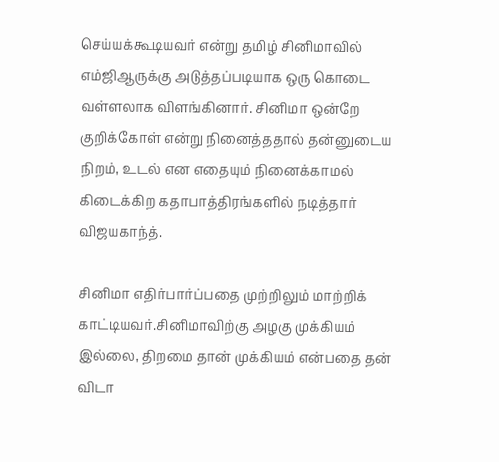செய்யக்கூடியவர் என்று தமிழ் சினிமாவில் எம்ஜிஆருக்கு அடுத்தப்படியாக ஒரு கொடை வள்ளலாக விளங்கினார். சினிமா ஒன்றே குறிக்கோள் என்று நினைத்ததால் தன்னுடைய நிறம், உடல் என எதையும் நினைக்காமல் கிடைக்கிற கதாபாத்திரங்களில் நடித்தார் விஜயகாந்த்.

சினிமா எதிர்பார்ப்பதை முற்றிலும் மாற்றிக் காட்டியவர்.சினிமாவிற்கு அழகு முக்கியம் இல்லை, திறமை தான் முக்கியம் என்பதை தன் விடா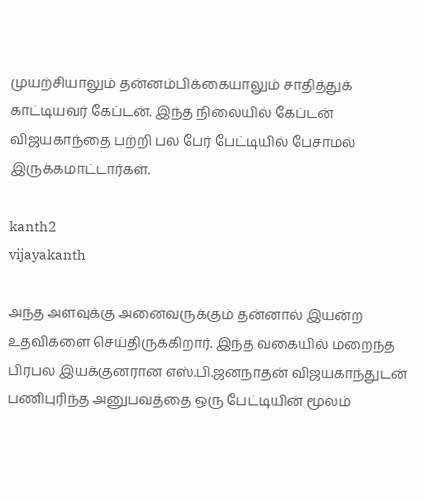முயற்சியாலும் தன்னம்பிக்கையாலும் சாதித்துக் காட்டியவர் கேப்டன். இந்த நிலையில் கேப்டன் விஜயகாந்தை பற்றி பல பேர் பேட்டியில் பேசாமல் இருக்கமாட்டார்கள்.

kanth2
vijayakanth

அந்த அளவுக்கு அனைவருக்கும் தன்னால் இயன்ற உதவிகளை செய்திருக்கிறார். இந்த வகையில் மறைந்த பிரபல இயக்குனரான எஸ்.பி.ஜனநாதன் விஜயகாந்துடன் பணிபுரிந்த அனுபவத்தை ஒரு பேட்டியின் மூலம்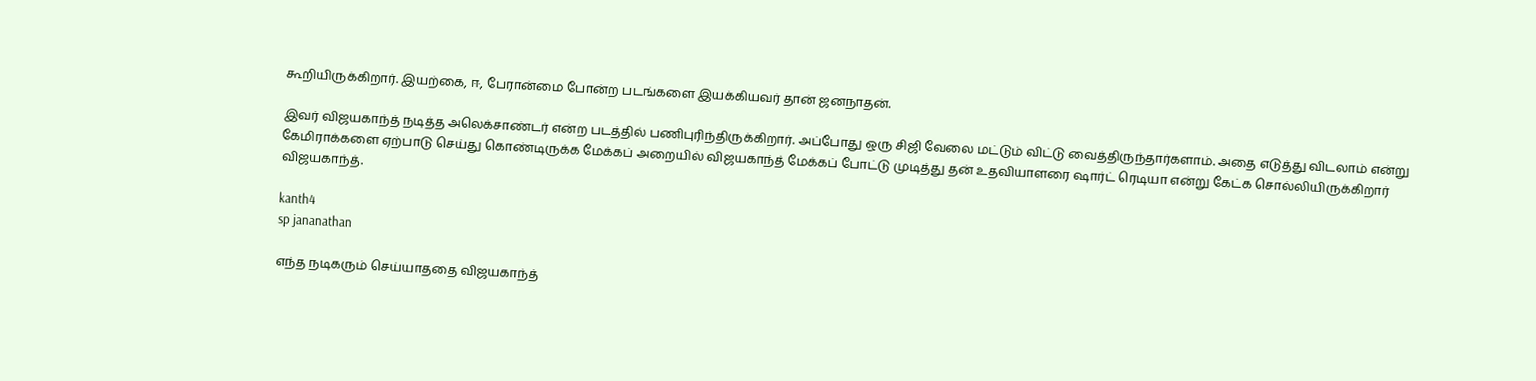கூறியிருக்கிறார். இயற்கை, ஈ, பேரான்மை போன்ற படங்களை இயக்கியவர் தான் ஜனநாதன்.

இவர் விஜயகாந்த் நடித்த அலெக்சாண்டர் என்ற படத்தில் பணிபுரிந்திருக்கிறார். அப்போது ஒரு சிஜி வேலை மட்டும் விட்டு வைத்திருந்தார்களாம். அதை எடுத்து விடலாம் என்று கேமிராக்களை ஏற்பாடு செய்து கொண்டிருக்க மேக்கப் அறையில் விஜயகாந்த் மேக்கப் போட்டு முடித்து தன் உதவியாளரை ஷார்ட் ரெடியா என்று கேட்க சொல்லியிருக்கிறார் விஜயகாந்த்.

kanth4
sp jananathan

எந்த நடிகரும் செய்யாததை விஜயகாந்த்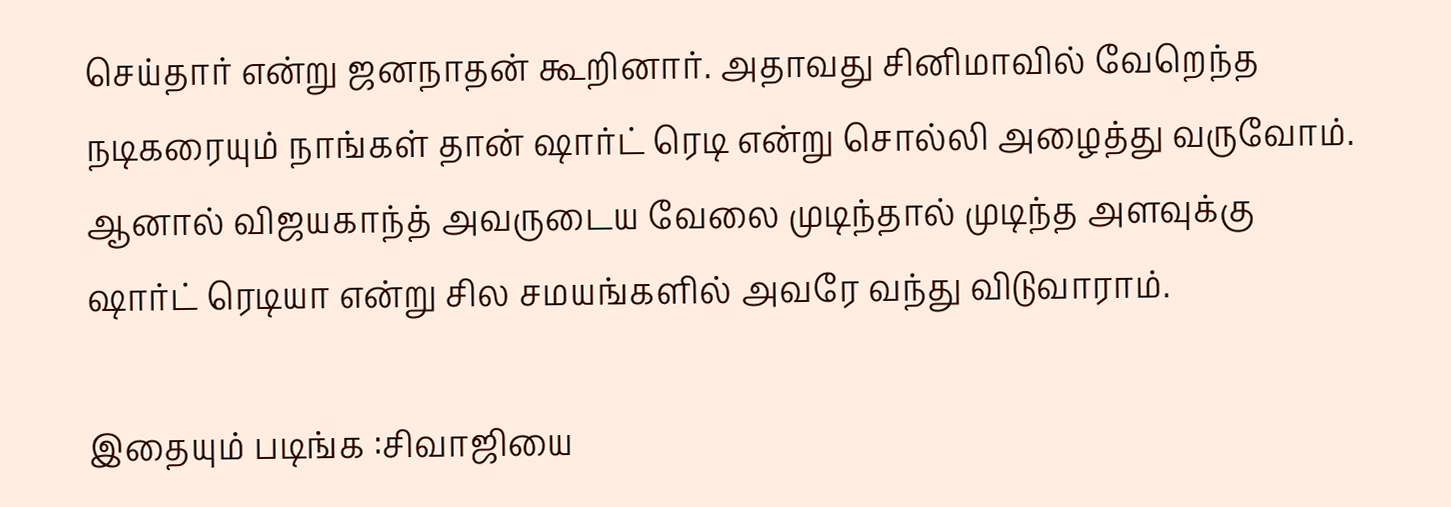செய்தார் என்று ஜனநாதன் கூறினார். அதாவது சினிமாவில் வேறெந்த நடிகரையும் நாங்கள் தான் ஷார்ட் ரெடி என்று சொல்லி அழைத்து வருவோம். ஆனால் விஜயகாந்த் அவருடைய வேலை முடிந்தால் முடிந்த அளவுக்கு ஷார்ட் ரெடியா என்று சில சமயங்களில் அவரே வந்து விடுவாராம்.

இதையும் படிங்க :சிவாஜியை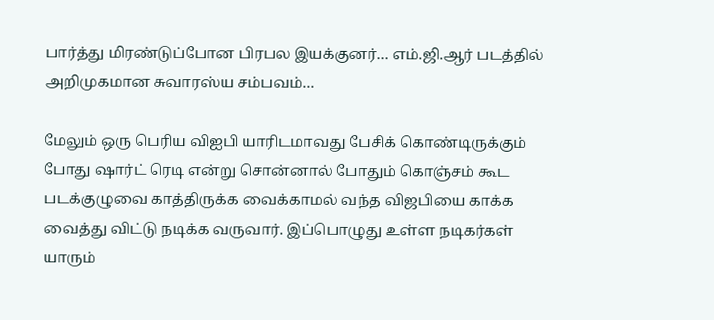பார்த்து மிரண்டுப்போன பிரபல இயக்குனர்… எம்.ஜி.ஆர் படத்தில் அறிமுகமான சுவாரஸ்ய சம்பவம்…

மேலும் ஒரு பெரிய விஐபி யாரிடமாவது பேசிக் கொண்டிருக்கும் போது ஷார்ட் ரெடி என்று சொன்னால் போதும் கொஞ்சம் கூட படக்குழுவை காத்திருக்க வைக்காமல் வந்த விஜபியை காக்க வைத்து விட்டு நடிக்க வருவார். இப்பொழுது உள்ள நடிகர்கள் யாரும்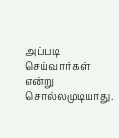அப்படி செய்வார்கள் என்று சொல்லமுடியாது.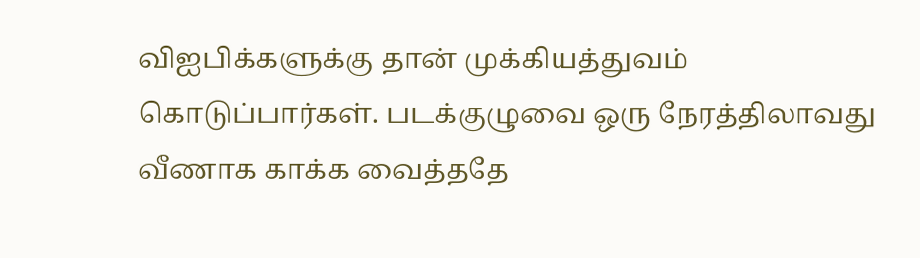விஐபிக்களுக்கு தான் முக்கியத்துவம் கொடுப்பார்கள். படக்குழுவை ஒரு நேரத்திலாவது வீணாக காக்க வைத்ததே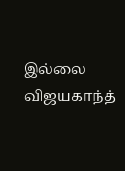இல்லை விஜயகாந்த்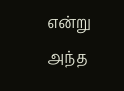என்று அந்த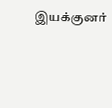இயக்குனர்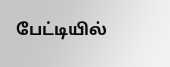பேட்டியில்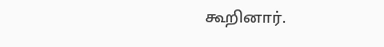கூறினார்.